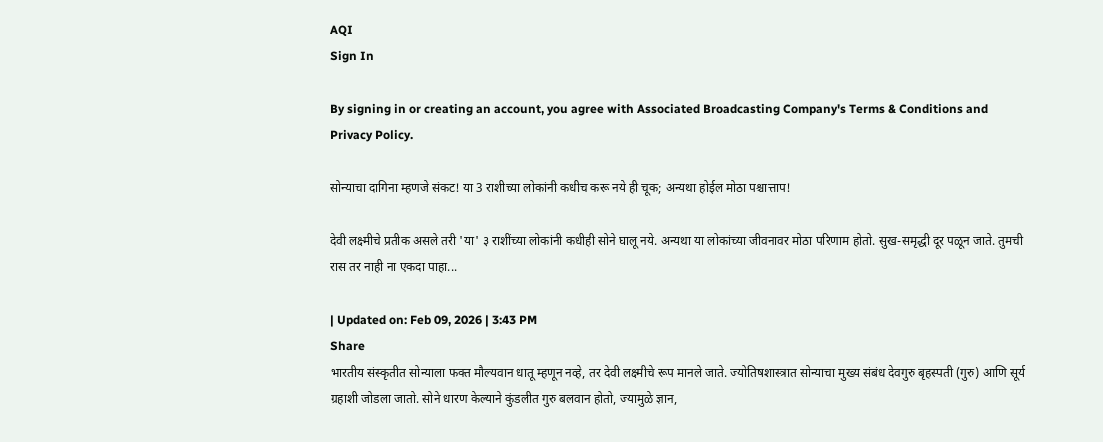AQI
Sign In

By signing in or creating an account, you agree with Associated Broadcasting Company's Terms & Conditions and Privacy Policy.

सोन्याचा दागिना म्हणजे संकट! या 3 राशीच्या लोकांनी कधीच करू नये ही चूक; अन्यथा होईल मोठा पश्चात्ताप!

देवी लक्ष्मीचे प्रतीक असले तरी 'या' ३ राशींच्या लोकांनी कधीही सोने घालू नये. अन्यथा या लोकांच्या जीवनावर मोठा परिणाम होतो. सुख-समृद्धी दूर पळून जाते. तुमची रास तर नाही ना एकदा पाहा...

| Updated on: Feb 09, 2026 | 3:43 PM
Share
भारतीय संस्कृतीत सोन्याला फक्त मौल्यवान धातू म्हणून नव्हे, तर देवी लक्ष्मीचे रूप मानले जाते. ज्योतिषशास्त्रात सोन्याचा मुख्य संबंध देवगुरु बृहस्पती (गुरु) आणि सूर्य ग्रहाशी जोडला जातो. सोने धारण केल्याने कुंडलीत गुरु बलवान होतो, ज्यामुळे ज्ञान,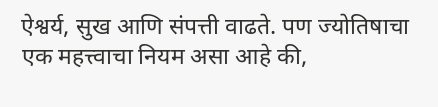ऐश्वर्य, सुख आणि संपत्ती वाढते. पण ज्योतिषाचा एक महत्त्वाचा नियम असा आहे की,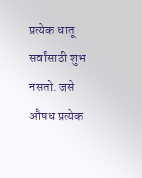प्रत्येक धातू सर्वांसाठी शुभ नसतो. जसे औषध प्रत्येक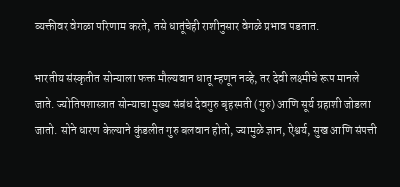व्यक्तीवर वेगळा परिणाम करते, तसे धातूंचेही राशीनुसार वेगळे प्रभाव पडतात.

भारतीय संस्कृतीत सोन्याला फक्त मौल्यवान धातू म्हणून नव्हे, तर देवी लक्ष्मीचे रूप मानले जाते. ज्योतिषशास्त्रात सोन्याचा मुख्य संबंध देवगुरु बृहस्पती (गुरु) आणि सूर्य ग्रहाशी जोडला जातो. सोने धारण केल्याने कुंडलीत गुरु बलवान होतो, ज्यामुळे ज्ञान, ऐश्वर्य, सुख आणि संपत्ती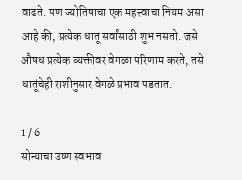वाढते. पण ज्योतिषाचा एक महत्त्वाचा नियम असा आहे की, प्रत्येक धातू सर्वांसाठी शुभ नसतो. जसे औषध प्रत्येक व्यक्तीवर वेगळा परिणाम करते, तसे धातूंचेही राशीनुसार वेगळे प्रभाव पडतात.

1 / 6
सोन्याचा उष्ण स्वभाव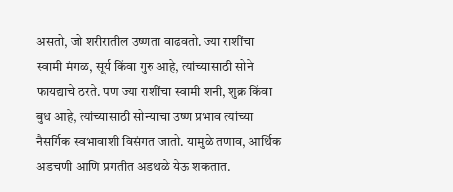असतो, जो शरीरातील उष्णता वाढवतो. ज्या राशींचा स्वामी मंगळ, सूर्य किंवा गुरु आहे, त्यांच्यासाठी सोने फायद्याचे ठरते. पण ज्या राशींचा स्वामी शनी, शुक्र किंवा बुध आहे, त्यांच्यासाठी सोन्याचा उष्ण प्रभाव त्यांच्या नैसर्गिक स्वभावाशी विसंगत जातो. यामुळे तणाव, आर्थिक अडचणी आणि प्रगतीत अडथळे येऊ शकतात.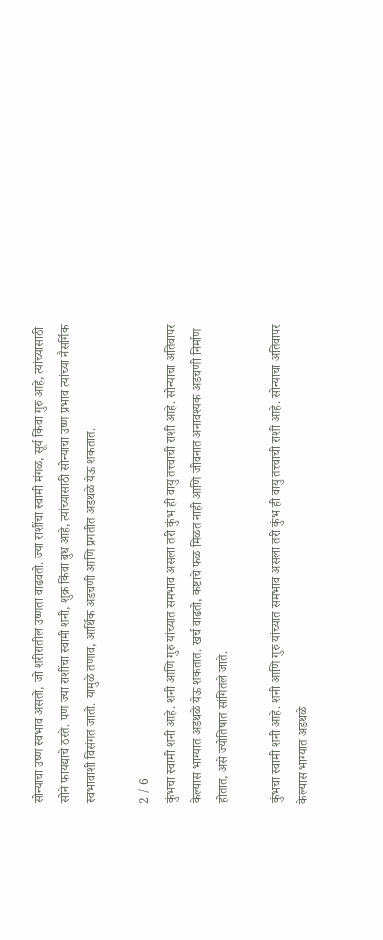सोन्याचा उष्ण स्वभाव असतो, जो शरीरातील उष्णता वाढवतो. ज्या राशींचा स्वामी मंगळ, सूर्य किंवा गुरु आहे, त्यांच्यासाठी सोने फायद्याचे ठरते. पण ज्या राशींचा स्वामी शनी, शुक्र किंवा बुध आहे, त्यांच्यासाठी सोन्याचा उष्ण प्रभाव त्यांच्या नैसर्गिक स्वभावाशी विसंगत जातो. यामुळे तणाव, आर्थिक अडचणी आणि प्रगतीत अडथळे येऊ शकतात.

2 / 6
कुंभचा स्वामी शनी आहे. शनी आणि गुरु यांच्यात समभाव असला तरी कुंभ ही वायु तत्त्वाची राशी आहे. सोन्याचा अतिवापर केल्यास भाग्यात अडथळे येऊ शकतात. खर्च वाढतो, कष्टाचे फळ मिळत नाही आणि जीवनात अनावश्यक अडचणी निर्माण होतात, असे ज्योतिषात सांगितले जाते.

कुंभचा स्वामी शनी आहे. शनी आणि गुरु यांच्यात समभाव असला तरी कुंभ ही वायु तत्त्वाची राशी आहे. सोन्याचा अतिवापर केल्यास भाग्यात अडथळे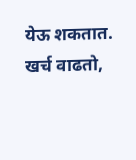येऊ शकतात. खर्च वाढतो,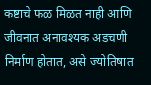कष्टाचे फळ मिळत नाही आणि जीवनात अनावश्यक अडचणी निर्माण होतात, असे ज्योतिषात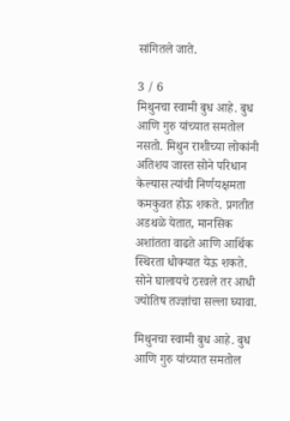सांगितले जाते.

3 / 6
मिथुनचा स्वामी बुध आहे. बुध आणि गुरु यांच्यात समतोल नसतो. मिथुन राशीच्या लोकांनी अतिशय जास्त सोने परिधान केल्यास त्यांची निर्णयक्षमता कमकुवत होऊ शकते. प्रगतीत अडथळे येतात, मानसिक अशांतता वाढते आणि आर्थिक स्थिरता धोक्यात येऊ शकते. सोने घालायचे ठरवले तर आधी ज्योतिष तज्ज्ञांचा सल्ला घ्यावा.

मिथुनचा स्वामी बुध आहे. बुध आणि गुरु यांच्यात समतोल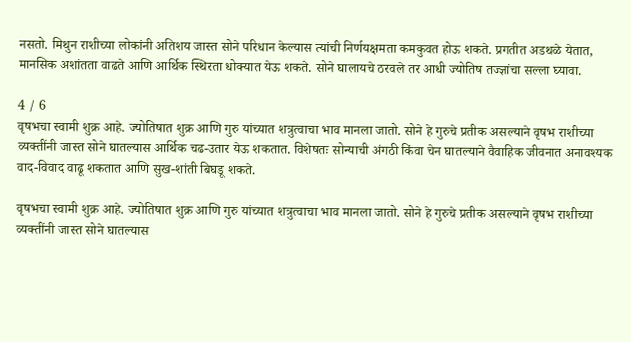नसतो. मिथुन राशीच्या लोकांनी अतिशय जास्त सोने परिधान केल्यास त्यांची निर्णयक्षमता कमकुवत होऊ शकते. प्रगतीत अडथळे येतात, मानसिक अशांतता वाढते आणि आर्थिक स्थिरता धोक्यात येऊ शकते. सोने घालायचे ठरवले तर आधी ज्योतिष तज्ज्ञांचा सल्ला घ्यावा.

4 / 6
वृषभचा स्वामी शुक्र आहे. ज्योतिषात शुक्र आणि गुरु यांच्यात शत्रुत्वाचा भाव मानला जातो. सोने हे गुरुचे प्रतीक असल्याने वृषभ राशीच्या व्यक्तींनी जास्त सोने घातल्यास आर्थिक चढ-उतार येऊ शकतात. विशेषतः सोन्याची अंगठी किंवा चेन घातल्याने वैवाहिक जीवनात अनावश्यक वाद-विवाद वाढू शकतात आणि सुख-शांती बिघडू शकते.

वृषभचा स्वामी शुक्र आहे. ज्योतिषात शुक्र आणि गुरु यांच्यात शत्रुत्वाचा भाव मानला जातो. सोने हे गुरुचे प्रतीक असल्याने वृषभ राशीच्या व्यक्तींनी जास्त सोने घातल्यास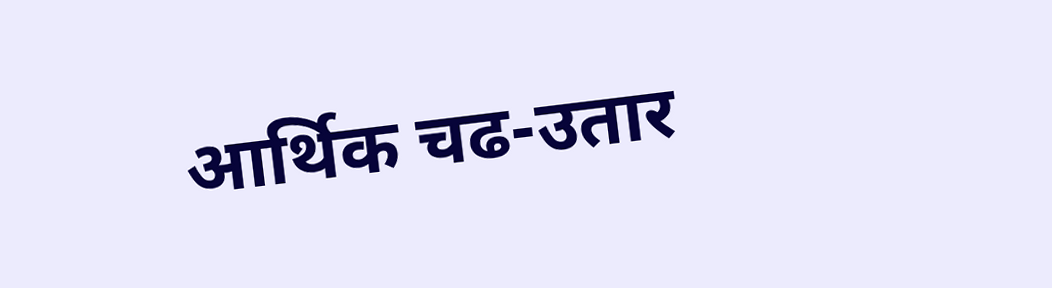आर्थिक चढ-उतार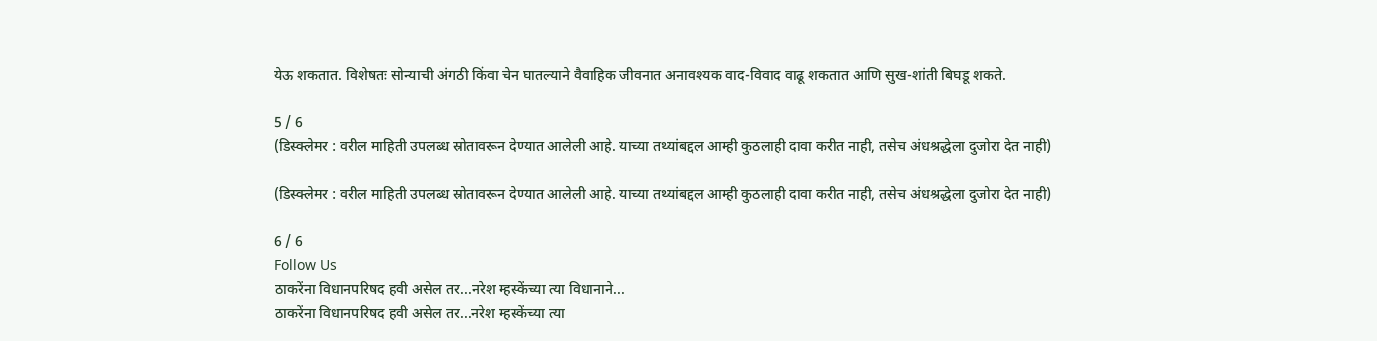येऊ शकतात. विशेषतः सोन्याची अंगठी किंवा चेन घातल्याने वैवाहिक जीवनात अनावश्यक वाद-विवाद वाढू शकतात आणि सुख-शांती बिघडू शकते.

5 / 6
(डिस्क्लेमर : वरील माहिती उपलब्ध स्रोतावरून देण्यात आलेली आहे. याच्या तथ्यांबद्दल आम्ही कुठलाही दावा करीत नाही, तसेच अंधश्रद्धेला दुजोरा देत नाही)

(डिस्क्लेमर : वरील माहिती उपलब्ध स्रोतावरून देण्यात आलेली आहे. याच्या तथ्यांबद्दल आम्ही कुठलाही दावा करीत नाही, तसेच अंधश्रद्धेला दुजोरा देत नाही)

6 / 6
Follow Us
ठाकरेंना विधानपरिषद हवी असेल तर...नरेश म्हस्केंच्या त्या विधानाने...
ठाकरेंना विधानपरिषद हवी असेल तर...नरेश म्हस्केंच्या त्या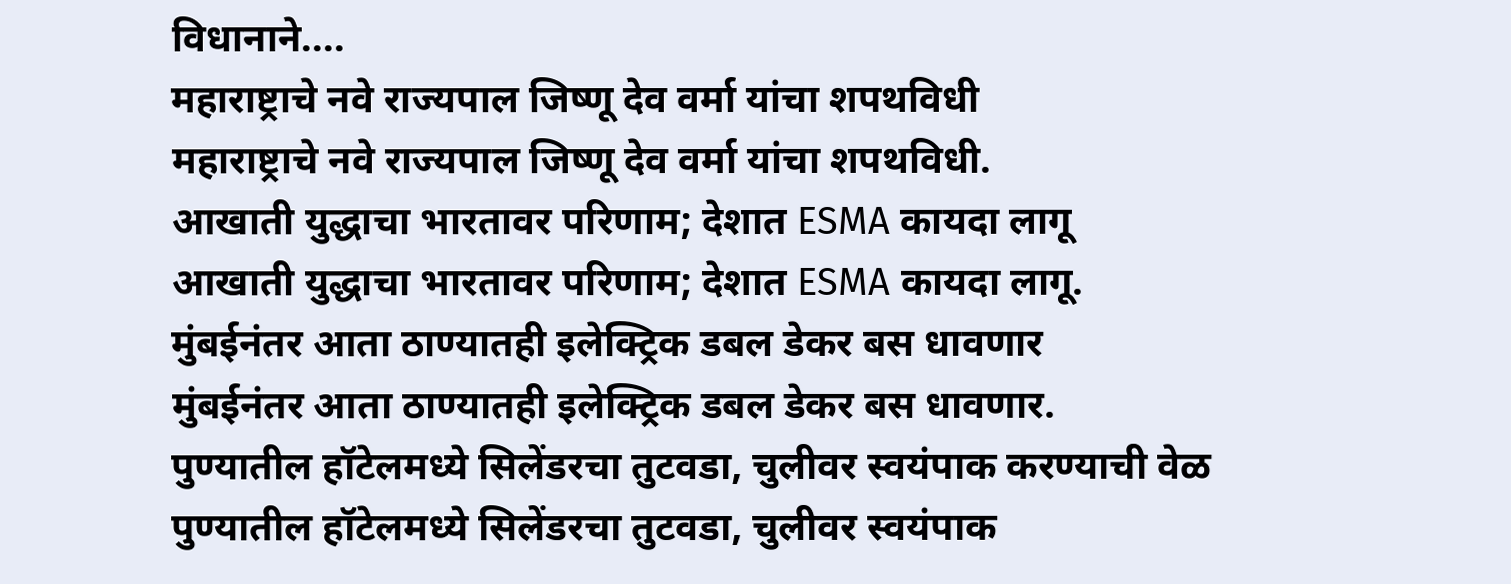विधानाने....
महाराष्ट्राचे नवे राज्यपाल जिष्णू देव वर्मा यांचा शपथविधी
महाराष्ट्राचे नवे राज्यपाल जिष्णू देव वर्मा यांचा शपथविधी.
आखाती युद्धाचा भारतावर परिणाम; देशात ESMA कायदा लागू
आखाती युद्धाचा भारतावर परिणाम; देशात ESMA कायदा लागू.
मुंबईनंतर आता ठाण्यातही इलेक्ट्रिक डबल डेकर बस धावणार
मुंबईनंतर आता ठाण्यातही इलेक्ट्रिक डबल डेकर बस धावणार.
पुण्यातील हॉटेलमध्ये सिलेंडरचा तुटवडा, चुलीवर स्वयंपाक करण्याची वेळ
पुण्यातील हॉटेलमध्ये सिलेंडरचा तुटवडा, चुलीवर स्वयंपाक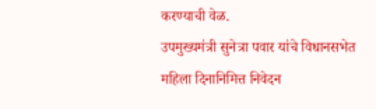करण्याची वेळ.
उपमुख्यमंत्री सुनेत्रा पवार यांचे विधानसभेत महिला दिनानिमित्त निवेदन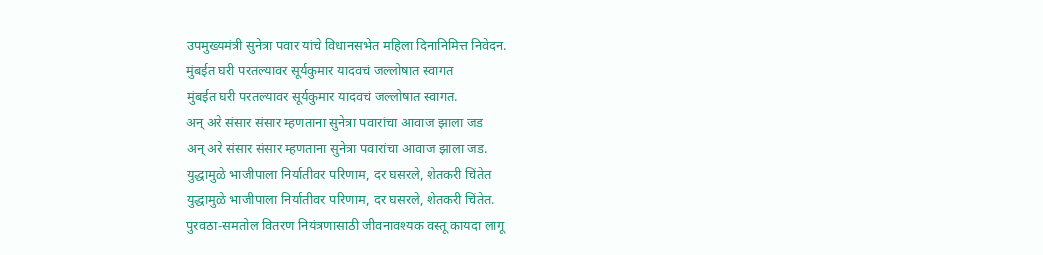उपमुख्यमंत्री सुनेत्रा पवार यांचे विधानसभेत महिला दिनानिमित्त निवेदन.
मुंबईत घरी परतल्यावर सूर्यकुमार यादवचं जल्लोषात स्वागत
मुंबईत घरी परतल्यावर सूर्यकुमार यादवचं जल्लोषात स्वागत.
अन् अरे संसार संसार म्हणताना सुनेत्रा पवारांचा आवाज झाला जड
अन् अरे संसार संसार म्हणताना सुनेत्रा पवारांचा आवाज झाला जड.
युद्धामुळे भाजीपाला निर्यातीवर परिणाम, दर घसरले, शेतकरी चिंतेत
युद्धामुळे भाजीपाला निर्यातीवर परिणाम, दर घसरले, शेतकरी चिंतेत.
पुरवठा-समतोल वितरण नियंत्रणासाठी जीवनावश्यक वस्तू कायदा लागू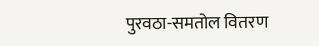पुरवठा-समतोल वितरण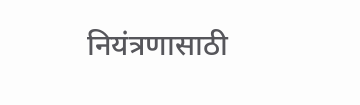नियंत्रणासाठी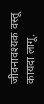जीवनावश्यक वस्तू कायदा लागू.